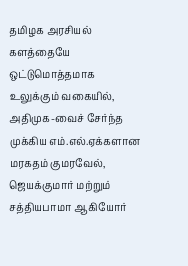தமிழக அரசியல் களத்தையே ஒட்டுமொத்தமாக உலுக்கும் வகையில், அதிமுக-வைச் சேர்ந்த முக்கிய எம்.எல்.ஏக்களான மரகதம் குமரவேல், ஜெயக்குமார் மற்றும் சத்தியபாமா ஆகியோர்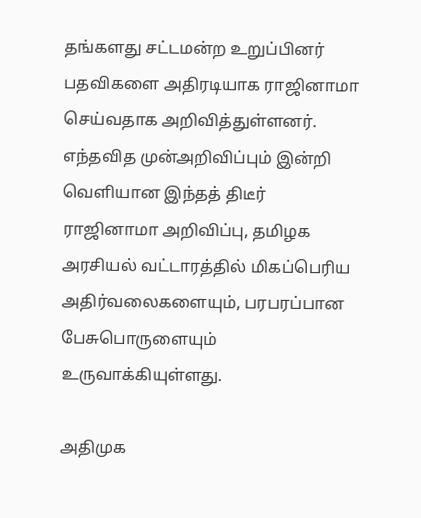தங்களது சட்டமன்ற உறுப்பினர் பதவிகளை அதிரடியாக ராஜினாமா செய்வதாக அறிவித்துள்ளனர். எந்தவித முன்அறிவிப்பும் இன்றி வெளியான இந்தத் திடீர் ராஜினாமா அறிவிப்பு, தமிழக அரசியல் வட்டாரத்தில் மிகப்பெரிய அதிர்வலைகளையும், பரபரப்பான பேசுபொருளையும் உருவாக்கியுள்ளது.

அதிமுக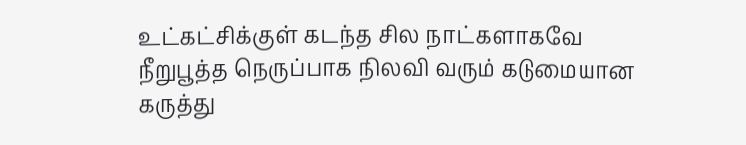உட்கட்சிக்குள் கடந்த சில நாட்களாகவே நீறுபூத்த நெருப்பாக நிலவி வரும் கடுமையான கருத்து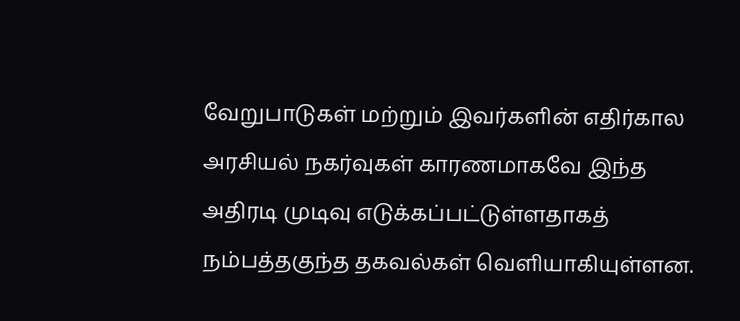வேறுபாடுகள் மற்றும் இவர்களின் எதிர்கால அரசியல் நகர்வுகள் காரணமாகவே இந்த அதிரடி முடிவு எடுக்கப்பட்டுள்ளதாகத் நம்பத்தகுந்த தகவல்கள் வெளியாகியுள்ளன.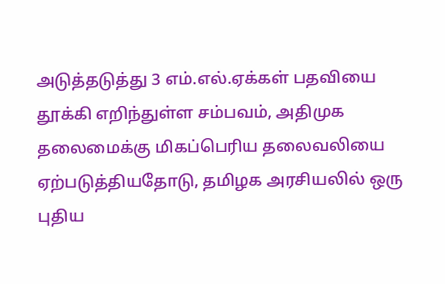அடுத்தடுத்து 3 எம்.எல்.ஏக்கள் பதவியை தூக்கி எறிந்துள்ள சம்பவம், அதிமுக தலைமைக்கு மிகப்பெரிய தலைவலியை ஏற்படுத்தியதோடு, தமிழக அரசியலில் ஒரு புதிய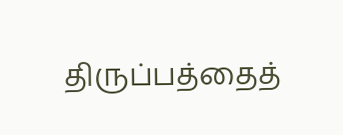திருப்பத்தைத்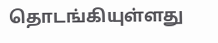தொடங்கியுள்ளது